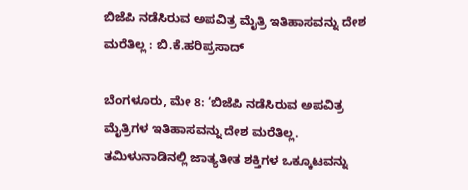ಬಿಜೆಪಿ ನಡೆಸಿರುವ ಅಪವಿತ್ರ ಮೈತ್ರಿ ಇತಿಹಾಸವನ್ನು ದೇಶ ಮರೆತಿಲ್ಲ : ಬಿ.ಕೆ.ಹರಿಪ್ರಸಾದ್

ಬೆಂಗಳೂರು, ಮೇ 8: ‘ಬಿಜೆಪಿ ನಡೆಸಿರುವ ಅಪವಿತ್ರ ಮೈತ್ರಿಗಳ ಇತಿಹಾಸವನ್ನು ದೇಶ ಮರೆತಿಲ್ಲ. ತಮಿಳುನಾಡಿನಲ್ಲಿ ಜಾತ್ಯತೀತ ಶಕ್ತಿಗಳ ಒಕ್ಕೂಟವನ್ನು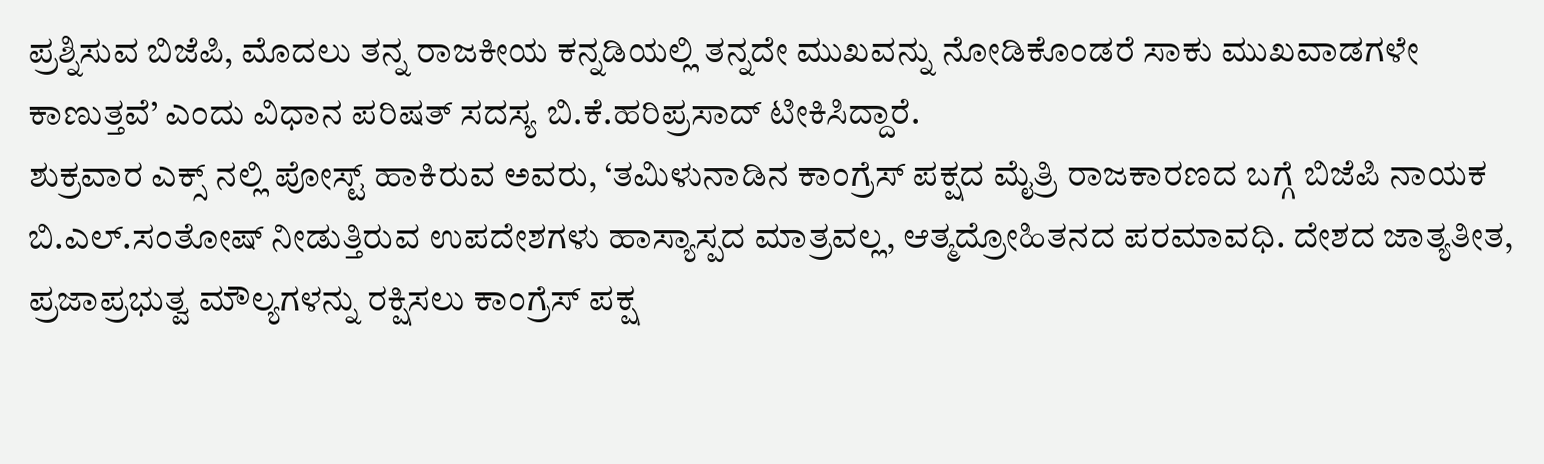ಪ್ರಶ್ನಿಸುವ ಬಿಜೆಪಿ, ಮೊದಲು ತನ್ನ ರಾಜಕೀಯ ಕನ್ನಡಿಯಲ್ಲಿ ತನ್ನದೇ ಮುಖವನ್ನು ನೋಡಿಕೊಂಡರೆ ಸಾಕು ಮುಖವಾಡಗಳೇ ಕಾಣುತ್ತವೆ’ ಎಂದು ವಿಧಾನ ಪರಿಷತ್ ಸದಸ್ಯ ಬಿ.ಕೆ.ಹರಿಪ್ರಸಾದ್ ಟೀಕಿಸಿದ್ದಾರೆ.
ಶುಕ್ರವಾರ ಎಕ್ಸ್ ನಲ್ಲಿ ಪೋಸ್ಟ್ ಹಾಕಿರುವ ಅವರು, ‘ತಮಿಳುನಾಡಿನ ಕಾಂಗ್ರೆಸ್ ಪಕ್ಷದ ಮೈತ್ರಿ ರಾಜಕಾರಣದ ಬಗ್ಗೆ ಬಿಜೆಪಿ ನಾಯಕ ಬಿ.ಎಲ್.ಸಂತೋಷ್ ನೀಡುತ್ತಿರುವ ಉಪದೇಶಗಳು ಹಾಸ್ಯಾಸ್ಪದ ಮಾತ್ರವಲ್ಲ, ಆತ್ಮದ್ರೋಹಿತನದ ಪರಮಾವಧಿ. ದೇಶದ ಜಾತ್ಯತೀತ, ಪ್ರಜಾಪ್ರಭುತ್ವ ಮೌಲ್ಯಗಳನ್ನು ರಕ್ಷಿಸಲು ಕಾಂಗ್ರೆಸ್ ಪಕ್ಷ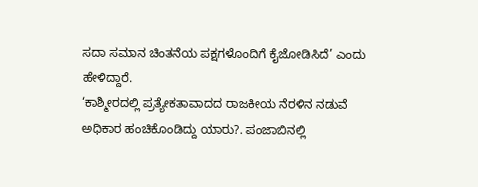ಸದಾ ಸಮಾನ ಚಿಂತನೆಯ ಪಕ್ಷಗಳೊಂದಿಗೆ ಕೈಜೋಡಿಸಿದೆ’ ಎಂದು ಹೇಳಿದ್ದಾರೆ.
‘ಕಾಶ್ಮೀರದಲ್ಲಿ ಪ್ರತ್ಯೇಕತಾವಾದದ ರಾಜಕೀಯ ನೆರಳಿನ ನಡುವೆ ಅಧಿಕಾರ ಹಂಚಿಕೊಂಡಿದ್ದು ಯಾರು?. ಪಂಜಾಬಿನಲ್ಲಿ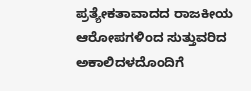ಪ್ರತ್ಯೇಕತಾವಾದದ ರಾಜಕೀಯ ಆರೋಪಗಳಿಂದ ಸುತ್ತುವರಿದ ಅಕಾಲಿದಳದೊಂದಿಗೆ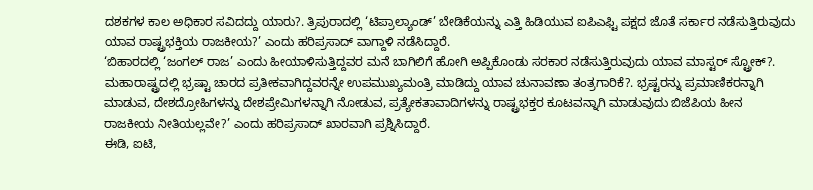ದಶಕಗಳ ಕಾಲ ಅಧಿಕಾರ ಸವಿದದ್ದು ಯಾರು?. ತ್ರಿಪುರಾದಲ್ಲಿ ‘ಟಿಪ್ರಾಲ್ಯಾಂಡ್’ ಬೇಡಿಕೆಯನ್ನು ಎತ್ತಿ ಹಿಡಿಯುವ ಐಪಿಎಫ್ಟಿ ಪಕ್ಷದ ಜೊತೆ ಸರ್ಕಾರ ನಡೆಸುತ್ತಿರುವುದು ಯಾವ ರಾಷ್ಟ್ರಭಕ್ತಿಯ ರಾಜಕೀಯ?’ ಎಂದು ಹರಿಪ್ರಸಾದ್ ವಾಗ್ದಾಳಿ ನಡೆಸಿದ್ದಾರೆ.
‘ಬಿಹಾರದಲ್ಲಿ ‘ಜಂಗಲ್ ರಾಜ’ ಎಂದು ಹೀಯಾಳಿಸುತ್ತಿದ್ದವರ ಮನೆ ಬಾಗಿಲಿಗೆ ಹೋಗಿ ಅಪ್ಪಿಕೊಂಡು ಸರಕಾರ ನಡೆಸುತ್ತಿರುವುದು ಯಾವ ಮಾಸ್ಟರ್ ಸ್ಟ್ರೋಕ್?. ಮಹಾರಾಷ್ಟ್ರದಲ್ಲಿ ಭ್ರಷ್ಟಾ ಚಾರದ ಪ್ರತೀಕವಾಗಿದ್ದವರನ್ನೇ ಉಪಮುಖ್ಯಮಂತ್ರಿ ಮಾಡಿದ್ದು ಯಾವ ಚುನಾವಣಾ ತಂತ್ರಗಾರಿಕೆ?. ಭ್ರಷ್ಟರನ್ನು ಪ್ರಮಾಣಿಕರನ್ನಾಗಿ ಮಾಡುವ, ದೇಶದ್ರೋಹಿಗಳನ್ನು ದೇಶಪ್ರೇಮಿಗಳನ್ನಾಗಿ ನೋಡುವ, ಪ್ರತ್ಯೇಕತಾವಾದಿಗಳನ್ನು ರಾಷ್ಟ್ರಭಕ್ತರ ಕೂಟವನ್ನಾಗಿ ಮಾಡುವುದು ಬಿಜೆಪಿಯ ಹೀನ ರಾಜಕೀಯ ನೀತಿಯಲ್ಲವೇ?’ ಎಂದು ಹರಿಪ್ರಸಾದ್ ಖಾರವಾಗಿ ಪ್ರಶ್ನಿಸಿದ್ದಾರೆ.
ಈಡಿ, ಐಟಿ,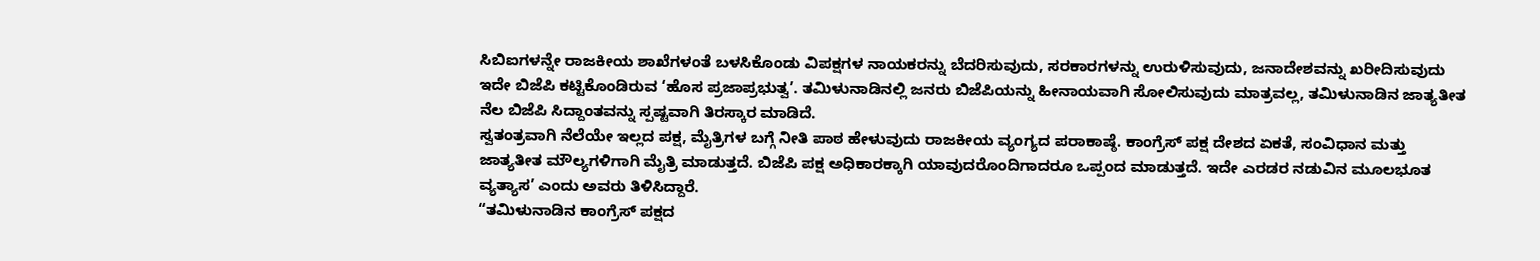ಸಿಬಿಐಗಳನ್ನೇ ರಾಜಕೀಯ ಶಾಖೆಗಳಂತೆ ಬಳಸಿಕೊಂಡು ವಿಪಕ್ಷಗಳ ನಾಯಕರನ್ನು ಬೆದರಿಸುವುದು, ಸರಕಾರಗಳನ್ನು ಉರುಳಿಸುವುದು, ಜನಾದೇಶವನ್ನು ಖರೀದಿಸುವುದು ಇದೇ ಬಿಜೆಪಿ ಕಟ್ಟಿಕೊಂಡಿರುವ ‘ಹೊಸ ಪ್ರಜಾಪ್ರಭುತ್ವ’. ತಮಿಳುನಾಡಿನಲ್ಲಿ ಜನರು ಬಿಜೆಪಿಯನ್ನು ಹೀನಾಯವಾಗಿ ಸೋಲಿಸುವುದು ಮಾತ್ರವಲ್ಲ, ತಮಿಳುನಾಡಿನ ಜಾತ್ಯತೀತ ನೆಲ ಬಿಜೆಪಿ ಸಿದ್ದಾಂತವನ್ನು ಸ್ಪಷ್ಟವಾಗಿ ತಿರಸ್ಕಾರ ಮಾಡಿದೆ.
ಸ್ವತಂತ್ರವಾಗಿ ನೆಲೆಯೇ ಇಲ್ಲದ ಪಕ್ಷ, ಮೈತ್ರಿಗಳ ಬಗ್ಗೆ ನೀತಿ ಪಾಠ ಹೇಳುವುದು ರಾಜಕೀಯ ವ್ಯಂಗ್ಯದ ಪರಾಕಾಷ್ಠೆ. ಕಾಂಗ್ರೆಸ್ ಪಕ್ಷ ದೇಶದ ಏಕತೆ, ಸಂವಿಧಾನ ಮತ್ತು ಜಾತ್ಯತೀತ ಮೌಲ್ಯಗಳಿಗಾಗಿ ಮೈತ್ರಿ ಮಾಡುತ್ತದೆ. ಬಿಜೆಪಿ ಪಕ್ಷ ಅಧಿಕಾರಕ್ಕಾಗಿ ಯಾವುದರೊಂದಿಗಾದರೂ ಒಪ್ಪಂದ ಮಾಡುತ್ತದೆ. ಇದೇ ಎರಡರ ನಡುವಿನ ಮೂಲಭೂತ ವ್ಯತ್ಯಾಸ’ ಎಂದು ಅವರು ತಿಳಿಸಿದ್ದಾರೆ.
“ತಮಿಳುನಾಡಿನ ಕಾಂಗ್ರೆಸ್ ಪಕ್ಷದ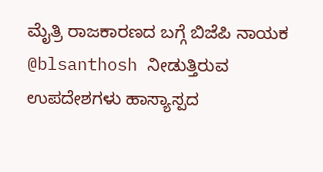ಮೈತ್ರಿ ರಾಜಕಾರಣದ ಬಗ್ಗೆ ಬಿಜೆಪಿ ನಾಯಕ @blsanthosh ನೀಡುತ್ತಿರುವ ಉಪದೇಶಗಳು ಹಾಸ್ಯಾಸ್ಪದ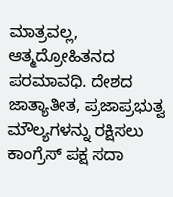ಮಾತ್ರವಲ್ಲ, ಆತ್ಮದ್ರೋಹಿತನದ ಪರಮಾವಧಿ. ದೇಶದ ಜಾತ್ಯಾತೀತ, ಪ್ರಜಾಪ್ರಭುತ್ವ ಮೌಲ್ಯಗಳನ್ನು ರಕ್ಷಿಸಲು ಕಾಂಗ್ರೆಸ್ ಪಕ್ಷ ಸದಾ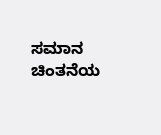ಸಮಾನ ಚಿಂತನೆಯ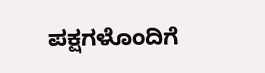ಪಕ್ಷಗಳೊಂದಿಗೆ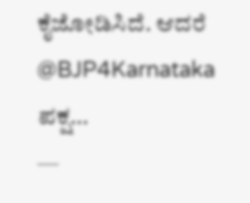ಕೈಜೋಡಿಸಿದೆ. ಆದರೆ @BJP4Karnataka ಪಕ್ಷ…
—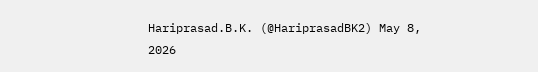Hariprasad.B.K. (@HariprasadBK2) May 8, 2026